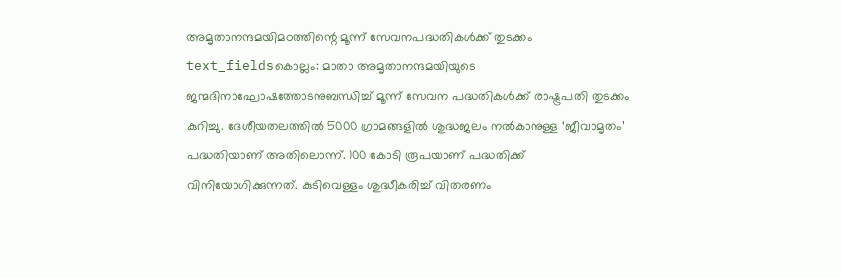അമൃതാനന്ദമയിമഠത്തിന്റെ മൂന്ന് സേവനപദ്ധതികൾക്ക് തുടക്കം
text_fieldsകൊല്ലം: മാതാ അമൃതാനന്ദമയിയുടെ ജന്മദിനാഘോഷത്തോടനുബന്ധിച്ച് മൂന്ന് സേവന പദ്ധതികൾക്ക് രാഷ്ട്രപതി തുടക്കം കുറിച്ചു. ദേശീയതലത്തിൽ 5000 ഗ്രാമങ്ങളിൽ ശുദ്ധജലം നൽകാനുള്ള ‘ജീവാമൃതം’ പദ്ധതിയാണ് അതിലൊന്ന്. 100 കോടി രൂപയാണ് പദ്ധതിക്ക് വിനിയോഗിക്കുന്നത്. കുടിവെള്ളം ശുദ്ധീകരിച്ച് വിതരണം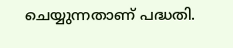ചെയ്യുന്നതാണ് പദ്ധതി.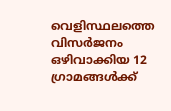വെളിസ്ഥലത്തെ വിസർജനം ഒഴിവാക്കിയ 12 ഗ്രാമങ്ങൾക്ക്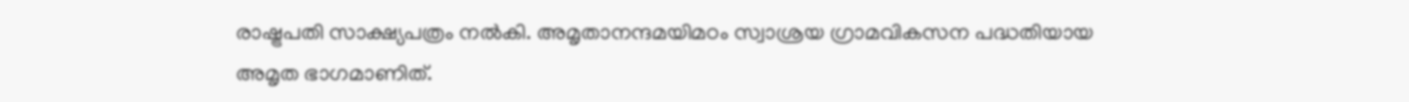രാഷ്ട്രപതി സാക്ഷ്യപത്രം നൽകി. അമൃതാനന്ദമയിമഠം സ്വാശ്രയ ഗ്രാമവികസന പദ്ധതിയായ അമൃത ഭാഗമാണിത്.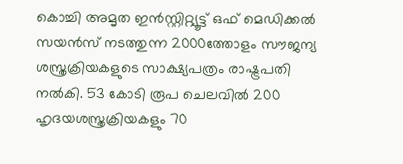കൊച്ചി അമൃത ഇൻസ്റ്റിറ്റ്യൂട്ട് ഒഫ് മെഡിക്കൽ സയൻസ് നടത്തുന്ന 2000ത്തോളം സൗജന്യ ശസ്ത്രക്രിയകളുടെ സാക്ഷ്യപത്രം രാഷ്ട്രപതി നൽകി. 53 കോടി രൂപ ചെലവിൽ 200 ഹൃദയശസ്ത്രക്രിയകളും 70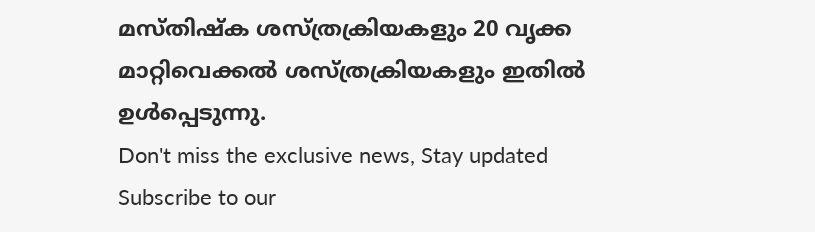മസ്തിഷ്ക ശസ്ത്രക്രിയകളും 20 വൃക്ക മാറ്റിവെക്കൽ ശസ്ത്രക്രിയകളും ഇതിൽ ഉൾപ്പെടുന്നു.
Don't miss the exclusive news, Stay updated
Subscribe to our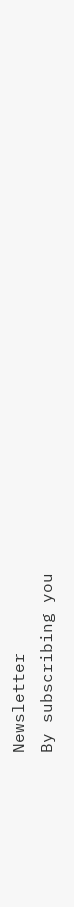Newsletter
By subscribing you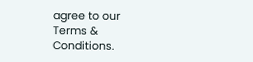agree to our Terms & Conditions.